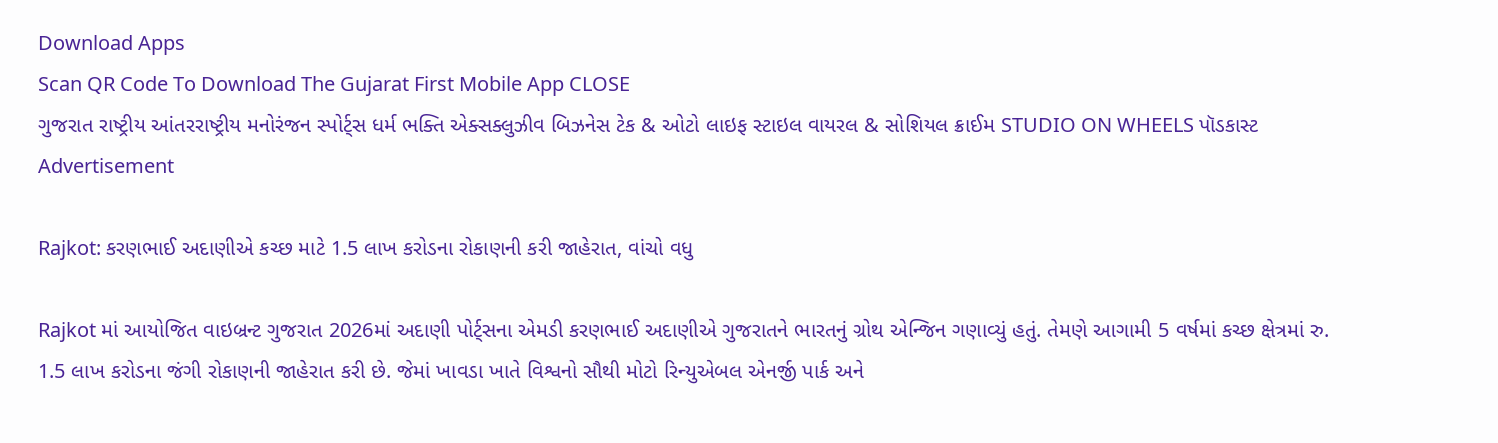Download Apps
Scan QR Code To Download The Gujarat First Mobile App CLOSE
ગુજરાત રાષ્ટ્રીય આંતરરાષ્ટ્રીય મનોરંજન સ્પોર્ટ્સ ધર્મ ભક્તિ એક્સક્લુઝીવ બિઝનેસ ટેક & ઓટો લાઇફ સ્ટાઇલ વાયરલ & સોશિયલ ક્રાઈમ STUDIO ON WHEELS પૉડકાસ્ટ
Advertisement

Rajkot: કરણભાઈ અદાણીએ કચ્છ માટે 1.5 લાખ કરોડના રોકાણની કરી જાહેરાત, વાંચો વધુ

Rajkot માં આયોજિત વાઇબ્રન્ટ ગુજરાત 2026માં અદાણી પોર્ટ્સના એમડી કરણભાઈ અદાણીએ ગુજરાતને ભારતનું ગ્રોથ એન્જિન ગણાવ્યું હતું. તેમણે આગામી 5 વર્ષમાં કચ્છ ક્ષેત્રમાં રુ. 1.5 લાખ કરોડના જંગી રોકાણની જાહેરાત કરી છે. જેમાં ખાવડા ખાતે વિશ્વનો સૌથી મોટો રિન્યુએબલ એનર્જી પાર્ક અને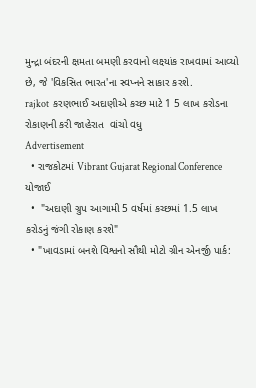મુન્દ્રા બંદરની ક્ષમતા બમણી કરવાનો લક્ષ્યાંક રાખવામાં આવ્યો છે, જે 'વિકસિત ભારત'ના સ્વપ્નને સાકાર કરશે.
rajkot  કરણભાઈ અદાણીએ કચ્છ માટે 1 5 લાખ કરોડના રોકાણની કરી જાહેરાત  વાંચો વધુ
Advertisement
  • રાજકોટમાં Vibrant Gujarat Regional Conference યોજાઈ
  •  "અદાણી ગ્રુપ આગામી 5 વર્ષમાં કચ્છમાં 1.5 લાખ કરોડનું જંગી રોકાણ કરશે"
  • "ખાવડામાં બનશે વિશ્વનો સૌથી મોટો ગ્રીન એનર્જી પાર્ક: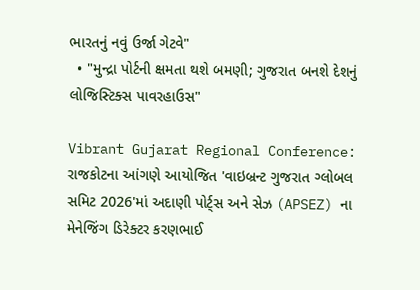ભારતનું નવું ઉર્જા ગેટવે"
  • "મુન્દ્રા પોર્ટની ક્ષમતા થશે બમણી; ગુજરાત બનશે દેશનું લોજિસ્ટિક્સ પાવરહાઉસ"

Vibrant Gujarat Regional Conference: રાજકોટના આંગણે આયોજિત 'વાઇબ્રન્ટ ગુજરાત ગ્લોબલ સમિટ 2026'માં અદાણી પોર્ટ્સ અને સેઝ (APSEZ) ના મેનેજિંગ ડિરેક્ટર કરણભાઈ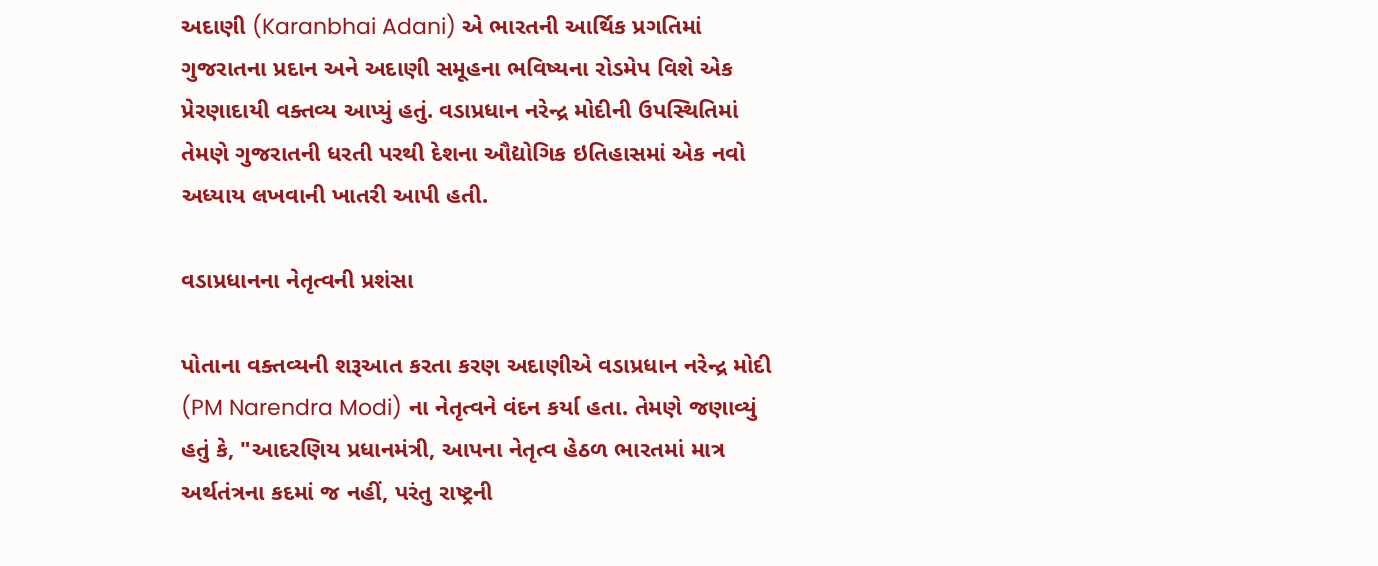અદાણી (Karanbhai Adani) એ ભારતની આર્થિક પ્રગતિમાં ગુજરાતના પ્રદાન અને અદાણી સમૂહના ભવિષ્યના રોડમેપ વિશે એક પ્રેરણાદાયી વક્તવ્ય આપ્યું હતું. વડાપ્રધાન નરેન્દ્ર મોદીની ઉપસ્થિતિમાં તેમણે ગુજરાતની ધરતી પરથી દેશના ઔદ્યોગિક ઇતિહાસમાં એક નવો અધ્યાય લખવાની ખાતરી આપી હતી.

વડાપ્રધાનના નેતૃત્વની પ્રશંસા

પોતાના વક્તવ્યની શરૂઆત કરતા કરણ અદાણીએ વડાપ્રધાન નરેન્દ્ર મોદી (PM Narendra Modi) ના નેતૃત્વને વંદન કર્યા હતા. તેમણે જણાવ્યું હતું કે, "આદરણિય પ્રધાનમંત્રી, આપના નેતૃત્વ હેઠળ ભારતમાં માત્ર અર્થતંત્રના કદમાં જ નહીં, પરંતુ રાષ્ટ્રની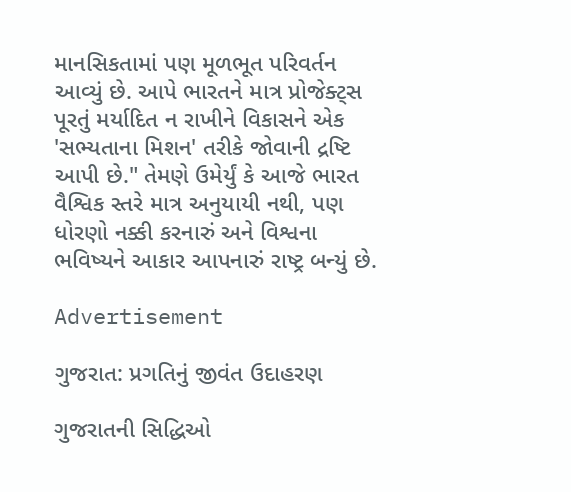માનસિકતામાં પણ મૂળભૂત પરિવર્તન આવ્યું છે. આપે ભારતને માત્ર પ્રોજેક્ટ્સ પૂરતું મર્યાદિત ન રાખીને વિકાસને એક 'સભ્યતાના મિશન' તરીકે જોવાની દ્રષ્ટિ આપી છે." તેમણે ઉમેર્યું કે આજે ભારત વૈશ્વિક સ્તરે માત્ર અનુયાયી નથી, પણ ધોરણો નક્કી કરનારું અને વિશ્વના ભવિષ્યને આકાર આપનારું રાષ્ટ્ર બન્યું છે.

Advertisement

ગુજરાત: પ્રગતિનું જીવંત ઉદાહરણ

ગુજરાતની સિદ્ધિઓ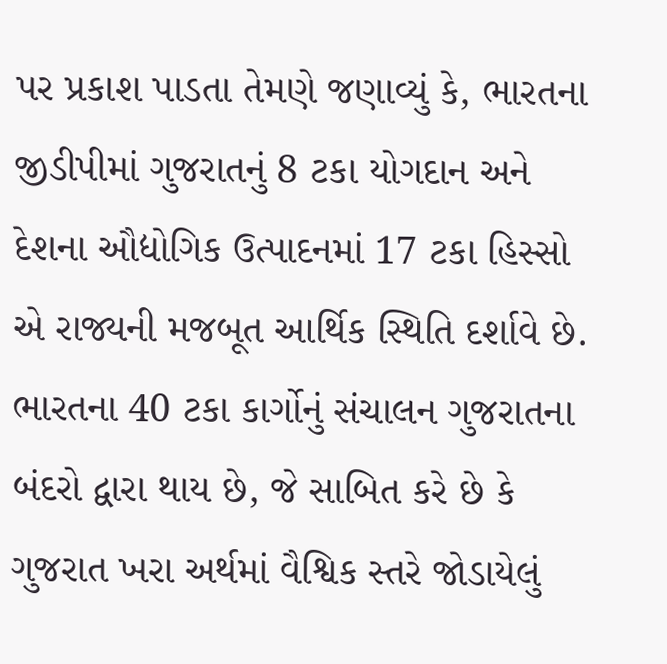પર પ્રકાશ પાડતા તેમણે જણાવ્યું કે, ભારતના જીડીપીમાં ગુજરાતનું 8 ટકા યોગદાન અને દેશના ઔદ્યોગિક ઉત્પાદનમાં 17 ટકા હિસ્સો એ રાજ્યની મજબૂત આર્થિક સ્થિતિ દર્શાવે છે. ભારતના 40 ટકા કાર્ગોનું સંચાલન ગુજરાતના બંદરો દ્વારા થાય છે, જે સાબિત કરે છે કે ગુજરાત ખરા અર્થમાં વૈશ્વિક સ્તરે જોડાયેલું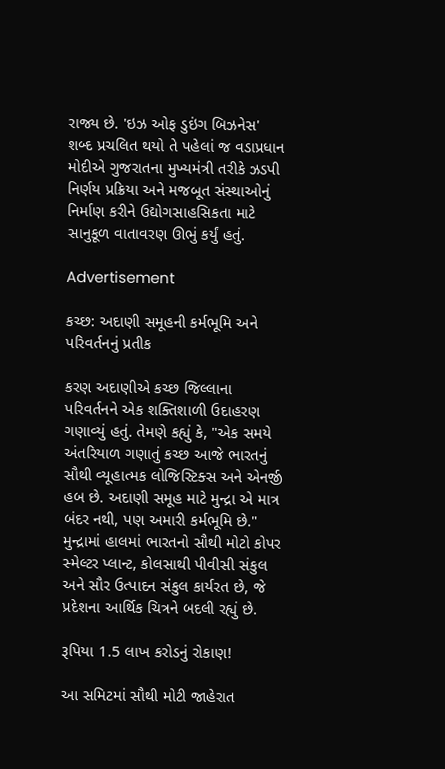રાજ્ય છે. 'ઇઝ ઓફ ડુઇંગ બિઝનેસ' શબ્દ પ્રચલિત થયો તે પહેલાં જ વડાપ્રધાન મોદીએ ગુજરાતના મુખ્યમંત્રી તરીકે ઝડપી નિર્ણય પ્રક્રિયા અને મજબૂત સંસ્થાઓનું નિર્માણ કરીને ઉદ્યોગસાહસિકતા માટે સાનુકૂળ વાતાવરણ ઊભું કર્યું હતું.

Advertisement

કચ્છ: અદાણી સમૂહની કર્મભૂમિ અને પરિવર્તનનું પ્રતીક

કરણ અદાણીએ કચ્છ જિલ્લાના પરિવર્તનને એક શક્તિશાળી ઉદાહરણ ગણાવ્યું હતું. તેમણે કહ્યું કે, "એક સમયે અંતરિયાળ ગણાતું કચ્છ આજે ભારતનું સૌથી વ્યૂહાત્મક લોજિસ્ટિક્સ અને એનર્જી હબ છે. અદાણી સમૂહ માટે મુન્દ્રા એ માત્ર બંદર નથી, પણ અમારી કર્મભૂમિ છે." મુન્દ્રામાં હાલમાં ભારતનો સૌથી મોટો કોપર સ્મેલ્ટર પ્લાન્ટ, કોલસાથી પીવીસી સંકુલ અને સૌર ઉત્પાદન સંકુલ કાર્યરત છે, જે પ્રદેશના આર્થિક ચિત્રને બદલી રહ્યું છે.

રૂપિયા 1.5 લાખ કરોડનું રોકાણ!

આ સમિટમાં સૌથી મોટી જાહેરાત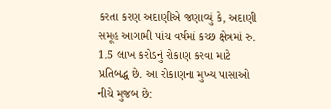કરતા કરણ અદાણીએ જણાવ્યું કે, અદાણી સમૂહ આગામી પાંચ વર્ષમાં કચ્છ ક્ષેત્રમાં રુ. 1.5 લાખ કરોડનું રોકાણ કરવા માટે પ્રતિબદ્ધ છે. આ રોકાણના મુખ્ય પાસાઓ નીચે મુજબ છે: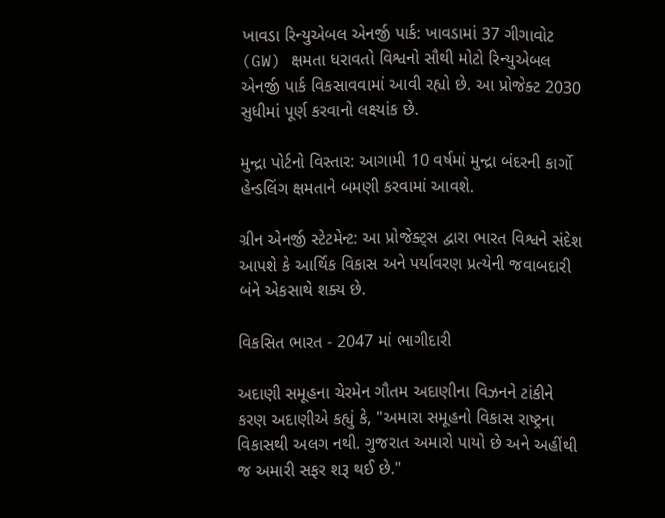ખાવડા રિન્યુએબલ એનર્જી પાર્ક: ખાવડામાં 37 ગીગાવોટ (GW) ક્ષમતા ધરાવતો વિશ્વનો સૌથી મોટો રિન્યુએબલ એનર્જી પાર્ક વિકસાવવામાં આવી રહ્યો છે. આ પ્રોજેક્ટ 2030 સુધીમાં પૂર્ણ કરવાનો લક્ષ્યાંક છે.

મુન્દ્રા પોર્ટનો વિસ્તાર: આગામી 10 વર્ષમાં મુન્દ્રા બંદરની કાર્ગો હેન્ડલિંગ ક્ષમતાને બમણી કરવામાં આવશે.

ગ્રીન એનર્જી સ્ટેટમેન્ટ: આ પ્રોજેક્ટ્સ દ્વારા ભારત વિશ્વને સંદેશ આપશે કે આર્થિક વિકાસ અને પર્યાવરણ પ્રત્યેની જવાબદારી બંને એકસાથે શક્ય છે.

વિકસિત ભારત - 2047 માં ભાગીદારી

અદાણી સમૂહના ચેરમેન ગૌતમ અદાણીના વિઝનને ટાંકીને કરણ અદાણીએ કહ્યું કે, "અમારા સમૂહનો વિકાસ રાષ્ટ્રના વિકાસથી અલગ નથી. ગુજરાત અમારો પાયો છે અને અહીંથી જ અમારી સફર શરૂ થઈ છે."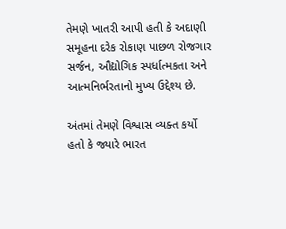તેમણે ખાતરી આપી હતી કે અદાણી સમૂહના દરેક રોકાણ પાછળ રોજગાર સર્જન, ઔદ્યોગિક સ્પર્ધાત્મકતા અને આત્મનિર્ભરતાનો મુખ્ય ઉદ્દેશ્ય છે.

અંતમાં તેમણે વિશ્વાસ વ્યક્ત કર્યો હતો કે જ્યારે ભારત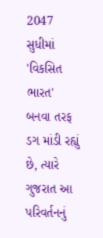2047 સુધીમાં 'વિકસિત ભારત' બનવા તરફ ડગ માંડી રહ્યું છે, ત્યારે ગુજરાત આ પરિવર્તનનું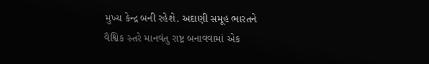મુખ્ય કેન્દ્ર બની રહેશે. અદાણી સમૂહ ભારતને વૈશ્વિક સ્તરે માનવંતુ રાષ્ટ્ર બનાવવામાં એક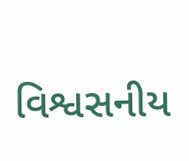વિશ્વસનીય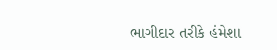ભાગીદાર તરીકે હંમેશા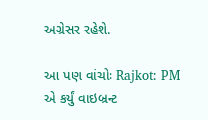અગ્રેસર રહેશે.

આ પણ વાંચોઃ Rajkot: PM એ કર્યું વાઇબ્રન્ટ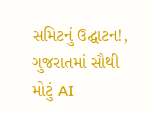સમિટનું ઉદ્ઘાટન!, ગુજરાતમાં સૌથી મોટું AI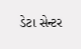ડેટા સેન્ટર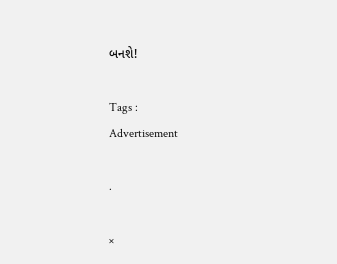બનશે!

Tags :
Advertisement

.

×